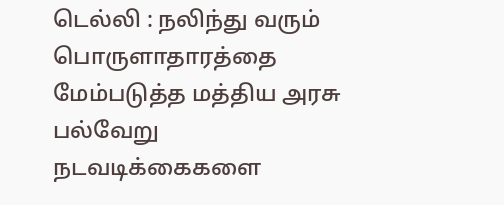டெல்லி : நலிந்து வரும் பொருளாதாரத்தை மேம்படுத்த மத்திய அரசு பல்வேறு நடவடிக்கைகளை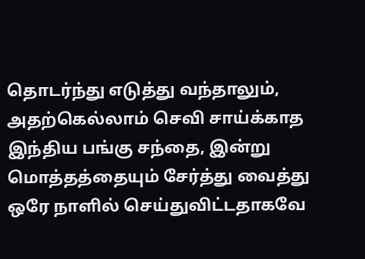தொடர்ந்து எடுத்து வந்தாலும், அதற்கெல்லாம் செவி சாய்க்காத இந்திய பங்கு சந்தை, இன்று மொத்தத்தையும் சேர்த்து வைத்து ஒரே நாளில் செய்துவிட்டதாகவே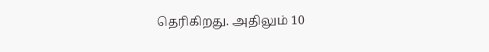தெரிகிறது. அதிலும் 10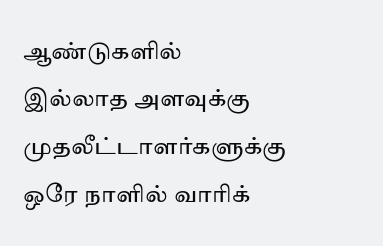ஆண்டுகளில் இல்லாத அளவுக்கு முதலீட்டாளர்களுக்கு ஒரே நாளில் வாரிக்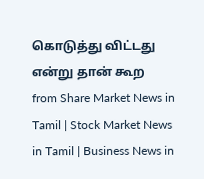கொடுத்து விட்டது என்று தான் கூற
from Share Market News in Tamil | Stock Market News in Tamil | Business News in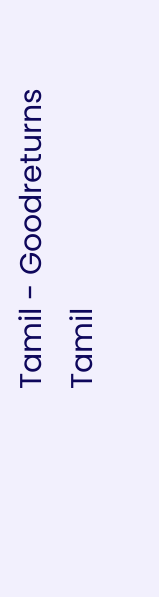Tamil - Goodreturns Tamil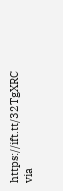https://ift.tt/32TgXRC
via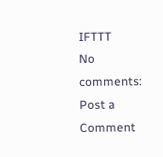IFTTT
No comments:
Post a Comment